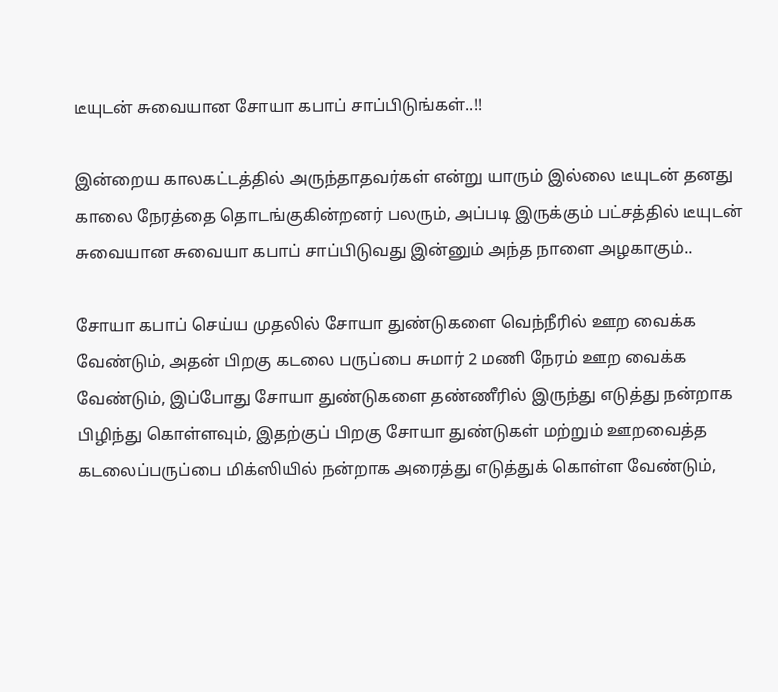டீயுடன் சுவையான சோயா கபாப் சாப்பிடுங்கள்..!!

இன்றைய காலகட்டத்தில் அருந்தாதவர்கள் என்று யாரும் இல்லை டீயுடன் தனது காலை நேரத்தை தொடங்குகின்றனர் பலரும், அப்படி இருக்கும் பட்சத்தில் டீயுடன் சுவையான சுவையா கபாப் சாப்பிடுவது இன்னும் அந்த நாளை அழகாகும்..

சோயா கபாப் செய்ய முதலில் சோயா துண்டுகளை வெந்நீரில் ஊற வைக்க வேண்டும், அதன் பிறகு கடலை பருப்பை சுமார் 2 மணி நேரம் ஊற வைக்க வேண்டும், இப்போது சோயா துண்டுகளை தண்ணீரில் இருந்து எடுத்து நன்றாக பிழிந்து கொள்ளவும், இதற்குப் பிறகு சோயா துண்டுகள் மற்றும் ஊறவைத்த கடலைப்பருப்பை மிக்ஸியில் நன்றாக அரைத்து எடுத்துக் கொள்ள வேண்டும்,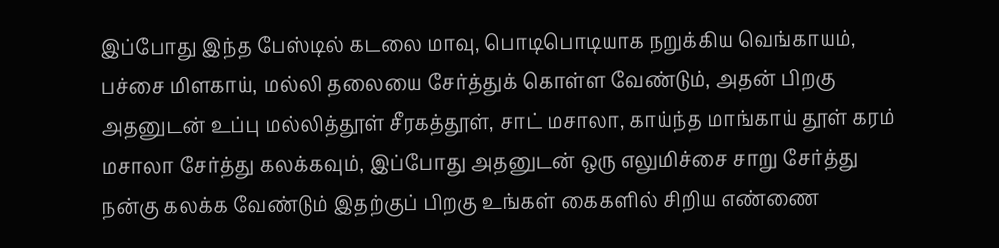இப்போது இந்த பேஸ்டில் கடலை மாவு, பொடிபொடியாக நறுக்கிய வெங்காயம், பச்சை மிளகாய், மல்லி தலையை சேர்த்துக் கொள்ள வேண்டும், அதன் பிறகு அதனுடன் உப்பு மல்லித்தூள் சீரகத்தூள், சாட் மசாலா, காய்ந்த மாங்காய் தூள் கரம் மசாலா சேர்த்து கலக்கவும், இப்போது அதனுடன் ஒரு எலுமிச்சை சாறு சேர்த்து நன்கு கலக்க வேண்டும் இதற்குப் பிறகு உங்கள் கைகளில் சிறிய எண்ணை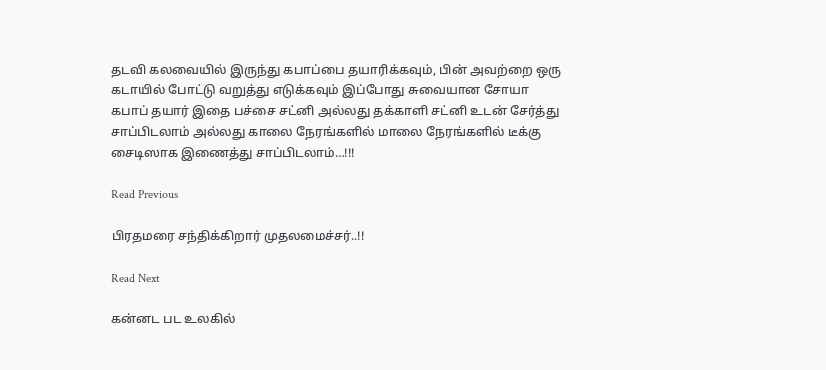தடவி கலவையில் இருந்து கபாப்பை தயாரிக்கவும், பின் அவற்றை ஒரு கடாயில் போட்டு வறுத்து எடுக்கவும் இப்போது சுவையான சோயா கபாப் தயார் இதை பச்சை சட்னி அல்லது தக்காளி சட்னி உடன் சேர்த்து சாப்பிடலாம் அல்லது காலை நேரங்களில் மாலை நேரங்களில் டீக்கு சைடிஸாக இணைத்து சாப்பிடலாம்…!!!

Read Previous

பிரதமரை சந்திக்கிறார் முதலமைச்சர்..!!

Read Next

கன்னட பட உலகில்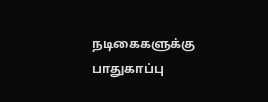நடிகைகளுக்கு பாதுகாப்பு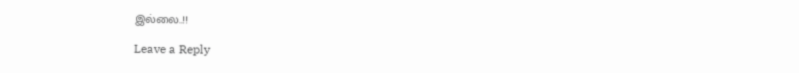இல்லை..!!

Leave a Reply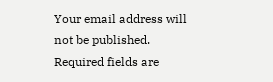Your email address will not be published. Required fields are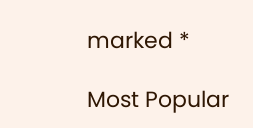marked *

Most Popular